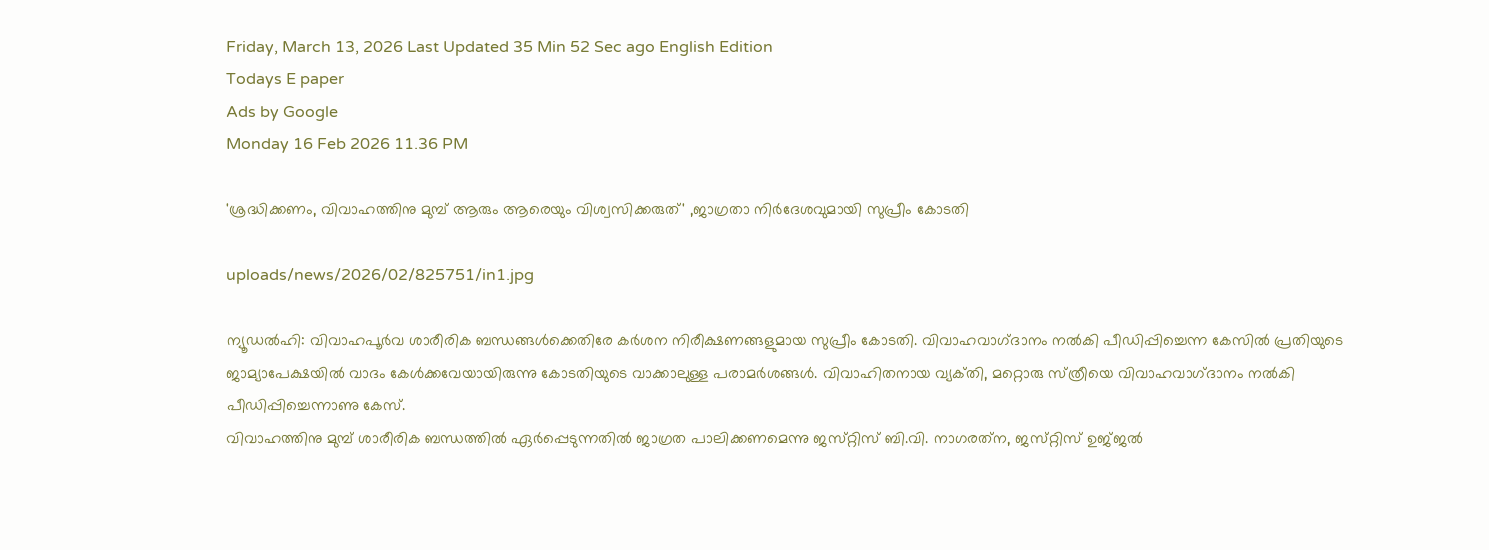Friday, March 13, 2026 Last Updated 35 Min 52 Sec ago English Edition
Todays E paper
Ads by Google
Monday 16 Feb 2026 11.36 PM

'ശ്രദ്ധിക്കണം, വിവാഹത്തിനു മുമ്പ്‌ ആരും ആരെയും വിശ്വസിക്കരുത്‌' ,ജാഗ്രതാ നിര്‍ദേശവുമായി സുപ്രീം കോടതി

uploads/news/2026/02/825751/in1.jpg

ന്യൂഡല്‍ഹി: വിവാഹപൂര്‍വ ശാരീരിക ബന്ധങ്ങള്‍ക്കെതിരേ കര്‍ശന നിരീക്ഷണങ്ങളുമായ സുപ്രീം കോടതി. വിവാഹവാഗ്‌ദാനം നല്‍കി പീഡിപ്പിച്ചെന്ന കേസില്‍ പ്രതിയുടെ ജാമ്യാപേക്ഷയില്‍ വാദം കേള്‍ക്കവേയായിരുന്നു കോടതിയുടെ വാക്കാലുള്ള പരാമര്‍ശങ്ങള്‍. വിവാഹിതനായ വ്യക്‌തി, മറ്റൊരു സ്‌ത്രീയെ വിവാഹവാഗ്‌ദാനം നല്‍കി പീഡിപ്പിച്ചെന്നാണു കേസ്‌.
വിവാഹത്തിനു മുമ്പ്‌ ശാരീരിക ബന്ധത്തില്‍ ഏര്‍പ്പെടുന്നതില്‍ ജാഗ്രത പാലിക്കണമെന്നു ജസ്‌റ്റിസ്‌ ബി.വി. നാഗരത്‌ന, ജസ്‌റ്റിസ്‌ ഉജ്‌ജല്‍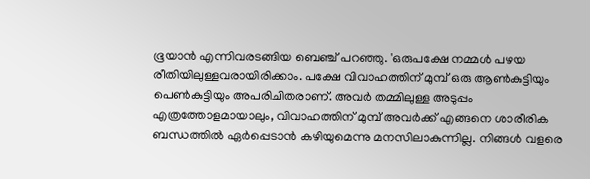ഭൂയാന്‍ എന്നിവരടങ്ങിയ ബെഞ്ച്‌ പറഞ്ഞു. 'ഒരുപക്ഷേ നമ്മള്‍ പഴയ രീതിയിലുള്ളവരായിരിക്കാം. പക്ഷേ വിവാഹത്തിന്‌ മുമ്പ്‌ ഒരു ആണ്‍കുട്ടിയും പെണ്‍കുട്ടിയും അപരിചിതരാണ്‌. അവര്‍ തമ്മിലുള്ള അടുപ്പം എത്രത്തോളമായാലും, വിവാഹത്തിന്‌ മുമ്പ്‌ അവര്‍ക്ക്‌ എങ്ങനെ ശാരീരിക ബന്ധത്തില്‍ ഏര്‍പ്പെടാന്‍ കഴിയുമെന്നു മനസിലാകുന്നില്ല. നിങ്ങള്‍ വളരെ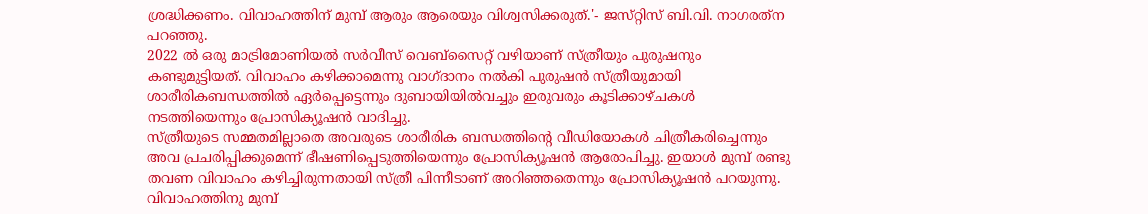ശ്രദ്ധിക്കണം. വിവാഹത്തിന്‌ മുമ്പ്‌ ആരും ആരെയും വിശ്വസിക്കരുത്‌.'- ജസ്‌റ്റിസ്‌ ബി.വി. നാഗരത്‌ന പറഞ്ഞു.
2022 ല്‍ ഒരു മാട്രിമോണിയല്‍ സര്‍വീസ്‌ വെബ്‌സൈറ്റ്‌ വഴിയാണ്‌ സ്‌ത്രീയും പുരുഷനും കണ്ടുമുട്ടിയത്‌. വിവാഹം കഴിക്കാമെന്നു വാഗ്‌ദാനം നല്‍കി പുരുഷന്‍ സ്‌ത്രീയുമായി ശാരീരികബന്ധത്തില്‍ ഏര്‍പ്പെട്ടെന്നും ദുബായിയില്‍വച്ചും ഇരുവരും കൂടിക്കാഴ്‌ചകള്‍ നടത്തിയെന്നും പ്രോസിക്യൂഷന്‍ വാദിച്ചു.
സ്‌ത്രീയുടെ സമ്മതമില്ലാതെ അവരുടെ ശാരീരിക ബന്ധത്തിന്റെ വീഡിയോകള്‍ ചിത്രീകരിച്ചെന്നും അവ പ്രചരിപ്പിക്കുമെന്ന്‌ ഭീഷണിപ്പെടുത്തിയെന്നും പ്രോസിക്യൂഷന്‍ ആരോപിച്ചു. ഇയാള്‍ മുമ്പ്‌ രണ്ടു തവണ വിവാഹം കഴിച്ചിരുന്നതായി സ്‌ത്രീ പിന്നീടാണ്‌ അറിഞ്ഞതെന്നും പ്രോസിക്യൂഷന്‍ പറയുന്നു.
വിവാഹത്തിനു മുമ്പ്‌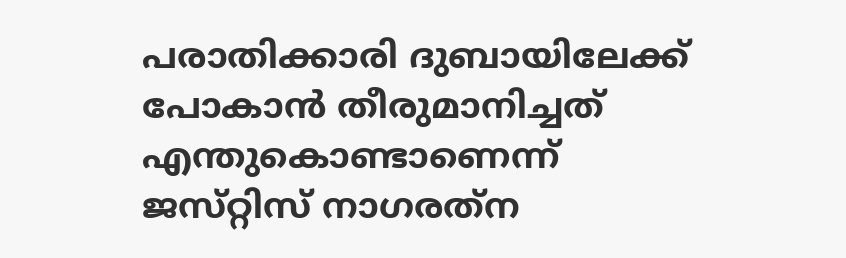പരാതിക്കാരി ദുബായിലേക്ക്‌ പോകാന്‍ തീരുമാനിച്ചത്‌ എന്തുകൊണ്ടാണെന്ന്‌ ജസ്‌റ്റിസ്‌ നാഗരത്‌ന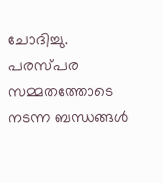ചോദിച്ചു. പരസ്‌പര സമ്മതത്തോടെ നടന്ന ബന്ധങ്ങള്‍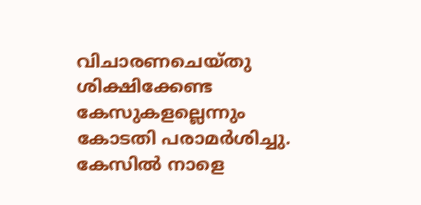വിചാരണചെയ്‌തു ശിക്ഷിക്കേണ്ട കേസുകളല്ലെന്നും കോടതി പരാമര്‍ശിച്ചു. കേസില്‍ നാളെ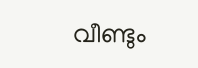വീണ്ടും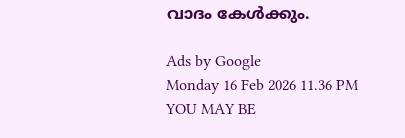വാദം കേള്‍ക്കും.

Ads by Google
Monday 16 Feb 2026 11.36 PM
YOU MAY BE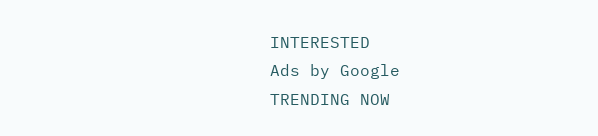INTERESTED
Ads by Google
TRENDING NOW